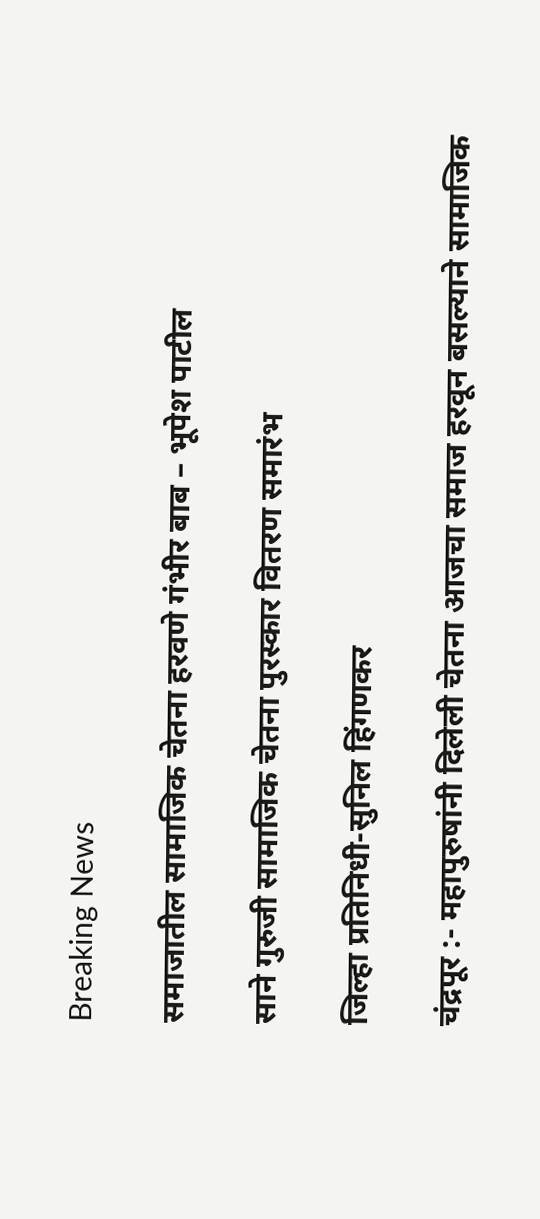Breaking News

समाजातील सामाजिक चेतना हरवणे गंभीर बाब – भूपेश पाटील

साने गुरुजी सामाजिक चेतना पुरस्कार वितरण समारंभ

जिल्हा प्रतिनिधी-सुनिल हिंगणकर

चंद्रपूर :- महापुरुषांनी दिलेली चेतना आजचा समाज हरवून बसल्याने सामाजिक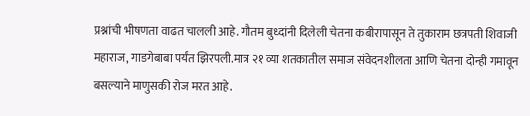प्रश्नांची भीषणता वाढत चालली आहे. गौतम बुध्दांनी दिलेली चेतना कबीरापासून ते तुकाराम छत्रपती शिवाजी महाराज, गाडगेबाबा पर्यंत झिरपली.मात्र २१ व्या शतकातील समाज संवेदनशीलता आणि चेतना दोन्ही गमावून बसल्याने माणुसकी रोज मरत आहे.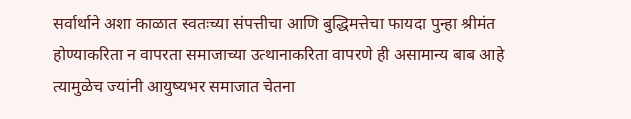सर्वार्थाने अशा काळात स्वतःच्या संपत्तीचा आणि बुद्धिमत्तेचा फायदा पुन्हा श्रीमंत होण्याकरिता न वापरता समाजाच्या उत्थानाकरिता वापरणे ही असामान्य बाब आहे त्यामुळेच ज्यांनी आयुष्यभर समाजात चेतना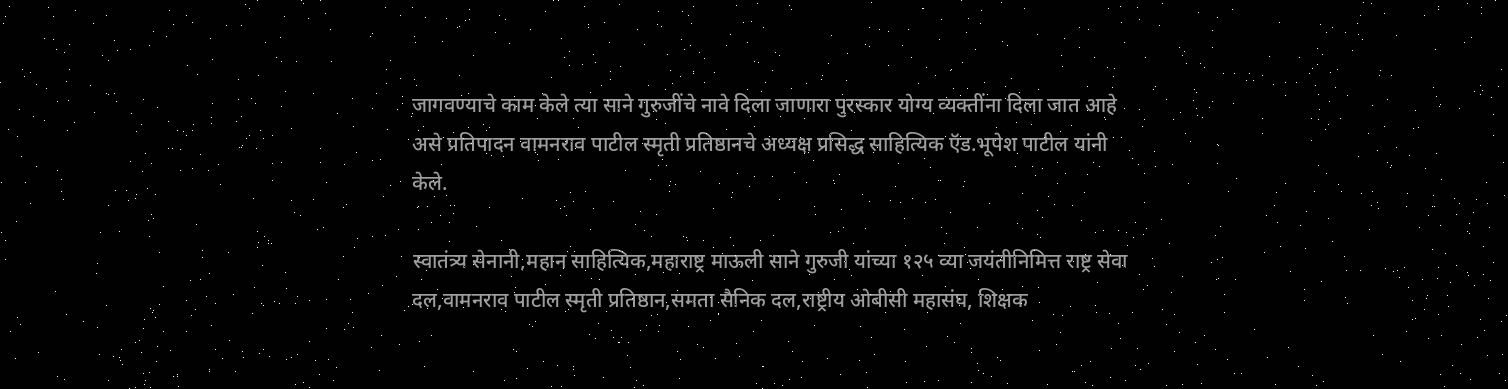जागवण्याचे काम केले त्या साने गुरुजींचे नावे दिला जाणारा पुरस्कार योग्य व्यक्तींना दिला जात आहे असे प्रतिपादन वामनराव पाटील स्मृती प्रतिष्ठानचे अध्यक्ष प्रसिद्ध साहित्यिक ऍड.भूपेश पाटील यांनी केले.

स्वातंत्र्य सेनानी,महान साहित्यिक,महाराष्ट्र माऊली साने गुरुजी यांच्या १२५ व्या जयंतीनिमित्त राष्ट्र सेवा दल,वामनराव पाटील स्मृती प्रतिष्ठान,समता सैनिक दल,राष्ट्रीय ओबीसी महासंघ, शिक्षक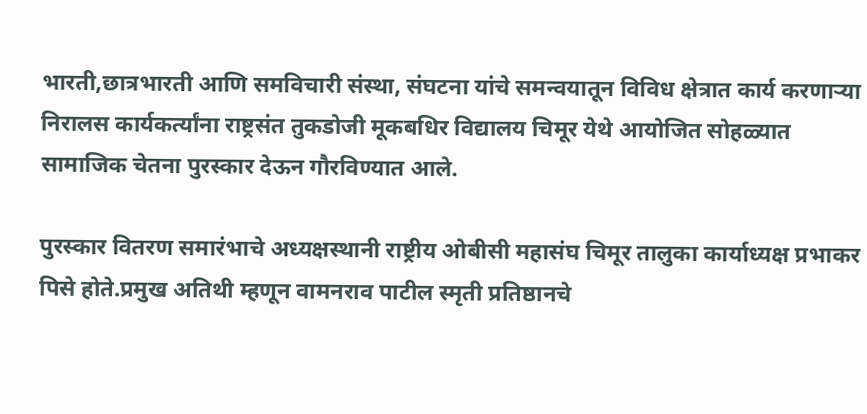भारती,छात्रभारती आणि समविचारी संस्था, संघटना यांचे समन्वयातून विविध क्षेत्रात कार्य करणाऱ्या निरालस कार्यकर्त्यांना राष्ट्रसंत तुकडोजी मूकबधिर विद्यालय चिमूर येथे आयोजित सोहळ्यात सामाजिक चेतना पुरस्कार देऊन गौरविण्यात आले.

पुरस्कार वितरण समारंभाचे अध्यक्षस्थानी राष्ट्रीय ओबीसी महासंघ चिमूर तालुका कार्याध्यक्ष प्रभाकर पिसे होते.प्रमुख अतिथी म्हणून वामनराव पाटील स्मृती प्रतिष्ठानचे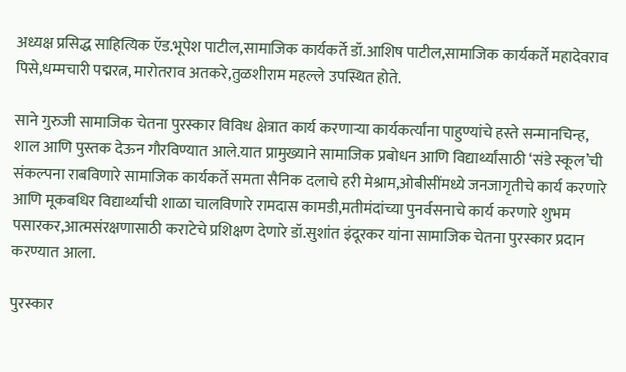अध्यक्ष प्रसिद्ध साहित्यिक ऍड.भूपेश पाटील,सामाजिक कार्यकर्ते डॉ.आशिष पाटील,सामाजिक कार्यकर्ते महादेवराव पिसे,धम्मचारी पद्मरत्न, मारोतराव अतकरे,तुळशीराम महल्ले उपस्थित होते.

साने गुरुजी सामाजिक चेतना पुरस्कार विविध क्षेत्रात कार्य करणाऱ्या कार्यकर्त्यांना पाहुण्यांचे हस्ते सन्मानचिन्ह, शाल आणि पुस्तक देऊन गौरविण्यात आले.यात प्रामुख्याने सामाजिक प्रबोधन आणि विद्यार्थ्यांसाठी ‘संडे स्कूल’ची संकल्पना राबविणारे सामाजिक कार्यकर्ते समता सैनिक दलाचे हरी मेश्राम,ओबीसींमध्ये जनजागृतीचे कार्य करणारे आणि मूकबधिर विद्यार्थ्यांची शाळा चालविणारे रामदास कामडी,मतीमंदांच्या पुनर्वसनाचे कार्य करणारे शुभम पसारकर,आत्मसंरक्षणासाठी कराटेचे प्रशिक्षण देणारे डॉ.सुशांत इंदूरकर यांना सामाजिक चेतना पुरस्कार प्रदान करण्यात आला.

पुरस्कार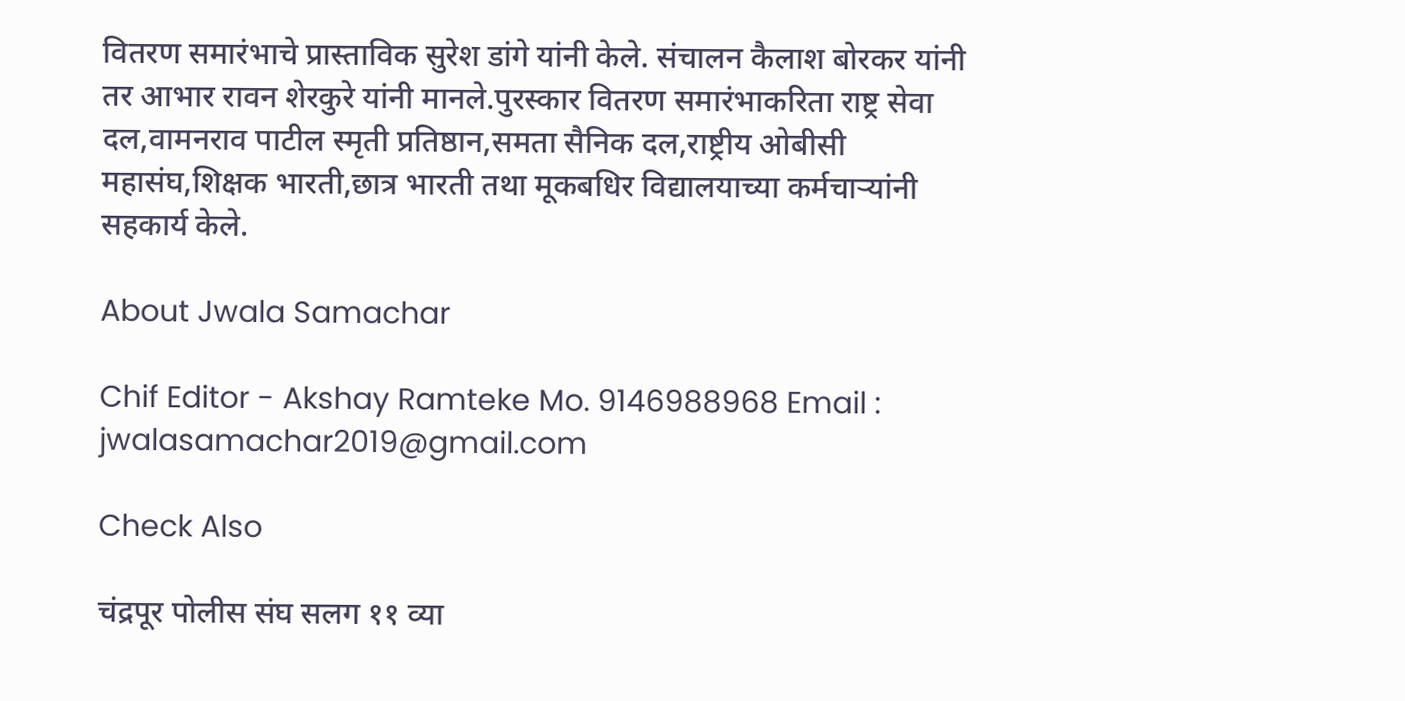वितरण समारंभाचे प्रास्ताविक सुरेश डांगे यांनी केले. संचालन कैलाश बोरकर यांनी तर आभार रावन शेरकुरे यांनी मानले.पुरस्कार वितरण समारंभाकरिता राष्ट्र सेवा दल,वामनराव पाटील स्मृती प्रतिष्ठान,समता सैनिक दल,राष्ट्रीय ओबीसी महासंघ,शिक्षक भारती,छात्र भारती तथा मूकबधिर विद्यालयाच्या कर्मचाऱ्यांनी सहकार्य केले.

About Jwala Samachar

Chif Editor - Akshay Ramteke Mo. 9146988968 Email : jwalasamachar2019@gmail.com

Check Also

चंद्रपूर पोलीस संघ सलग ११ व्या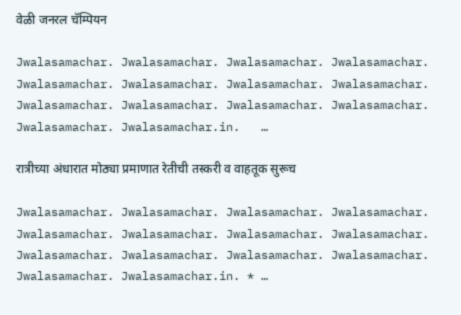वेळी जनरल चॅम्पियन

Jwalasamachar. Jwalasamachar. Jwalasamachar. Jwalasamachar. Jwalasamachar. Jwalasamachar. Jwalasamachar. Jwalasamachar. Jwalasamachar. Jwalasamachar. Jwalasamachar. Jwalasamachar. Jwalasamachar. Jwalasamachar.in.   …

रात्रीच्या अंधारात मोठ्या प्रमाणात रेतीची तस्करी व वाहतूक सुरूच

Jwalasamachar. Jwalasamachar. Jwalasamachar. Jwalasamachar. Jwalasamachar. Jwalasamachar. Jwalasamachar. Jwalasamachar. Jwalasamachar. Jwalasamachar. Jwalasamachar. Jwalasamachar. Jwalasamachar. Jwalasamachar.in. * …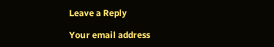Leave a Reply

Your email address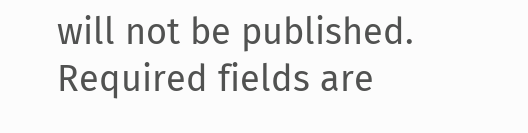will not be published. Required fields are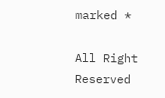marked *

All Right Reserved